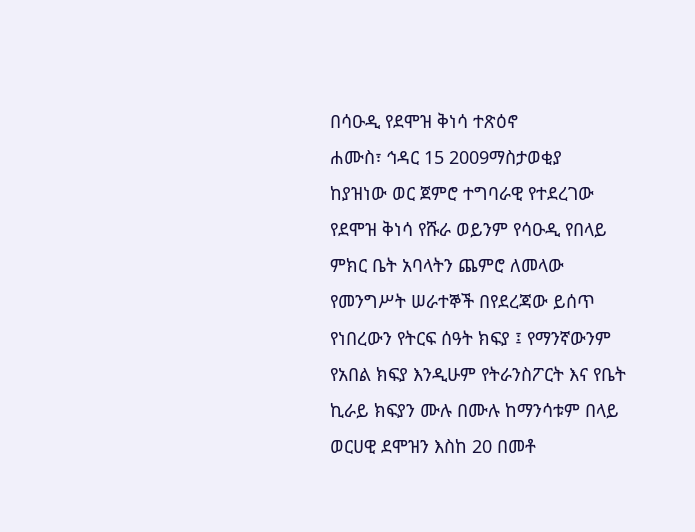በሳዑዲ የደሞዝ ቅነሳ ተጽዕኖ
ሐሙስ፣ ኅዳር 15 2009ማስታወቂያ
ከያዝነው ወር ጀምሮ ተግባራዊ የተደረገው የደሞዝ ቅነሳ የሹራ ወይንም የሳዑዲ የበላይ ምክር ቤት አባላትን ጨምሮ ለመላው የመንግሥት ሠራተኞች በየደረጃው ይሰጥ የነበረውን የትርፍ ሰዓት ክፍያ ፤ የማንኛውንም የአበል ክፍያ እንዲሁም የትራንስፖርት እና የቤት ኪራይ ክፍያን ሙሉ በሙሉ ከማንሳቱም በላይ ወርሀዊ ደሞዝን እስከ 20 በመቶ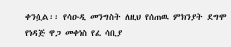ቀንሷል፡፡ የሳዑዲ መንግስት ለዚህ የሰጠዉ ምክንያት ደግሞ የነዳጅ ዋጋ መቀነስ የፈ ሳቢያ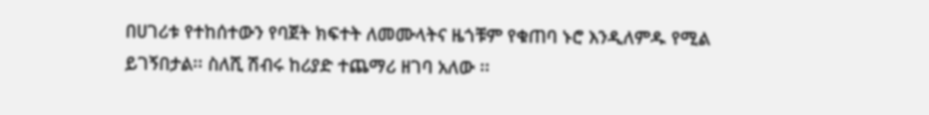በሀገሪቱ የተከሰተውን የባጀት ክፍተት ለመሙላትና ዜጎቹም የቁጠባ ኑሮ እንዲለምዱ የሚል ይገኝበታል፡፡ ስለሺ ሽብሩ ከሪያድ ተጨማሪ ዘገባ አለው ፡፡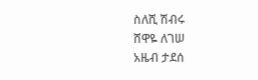ስለሺ ሽብሩ
ሸዋዬ ለገሠ
አዜብ ታደሰ